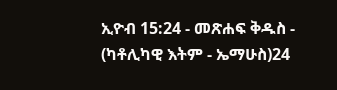ኢዮብ 15:24 - መጽሐፍ ቅዱስ - (ካቶሊካዊ እትም - ኤማሁስ)24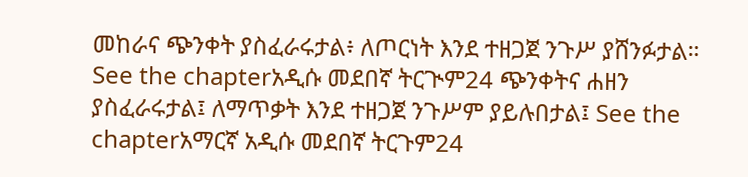መከራና ጭንቀት ያስፈራሩታል፥ ለጦርነት እንደ ተዘጋጀ ንጉሥ ያሸንፉታል። See the chapterአዲሱ መደበኛ ትርጒም24 ጭንቀትና ሐዘን ያስፈራሩታል፤ ለማጥቃት እንደ ተዘጋጀ ንጉሥም ያይሉበታል፤ See the chapterአማርኛ አዲሱ መደበኛ ትርጉም24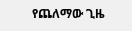የጨለማው ጊዜ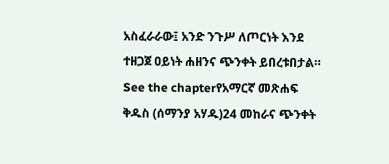አስፈራራው፤ አንድ ንጉሥ ለጦርነት እንደ ተዘጋጀ ዐይነት ሐዘንና ጭንቀት ይበረቱበታል። See the chapterየአማርኛ መጽሐፍ ቅዱስ (ሰማንያ አሃዱ)24 መከራና ጭንቀት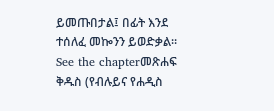ይመጡበታል፤ በፊት እንደ ተሰለፈ መኰንን ይወድቃል። See the chapterመጽሐፍ ቅዱስ (የብሉይና የሐዲስ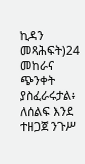ኪዳን መጻሕፍት)24 መከራና ጭንቀት ያስፈራሩታል፥ ለሰልፍ እንደ ተዘጋጀ ንጉሥ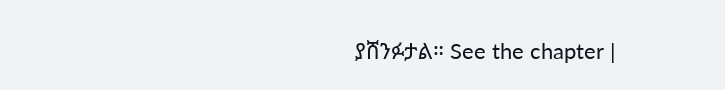ያሸንፉታል። See the chapter |